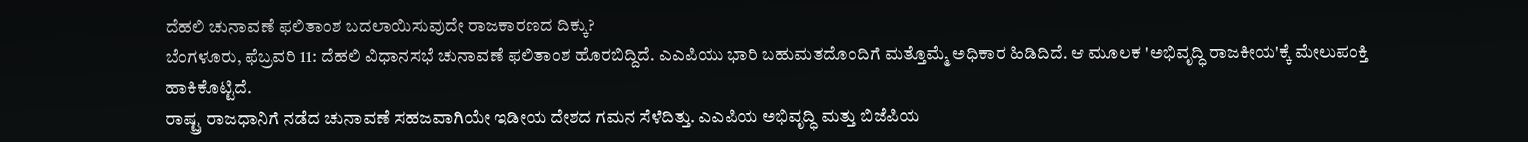ದೆಹಲಿ ಚುನಾವಣೆ ಫಲಿತಾಂಶ ಬದಲಾಯಿಸುವುದೇ ರಾಜಕಾರಣದ ದಿಕ್ಕು?
ಬೆಂಗಳೂರು, ಫೆಬ್ರವರಿ 11: ದೆಹಲಿ ವಿಧಾನಸಭೆ ಚುನಾವಣೆ ಫಲಿತಾಂಶ ಹೊರಬಿದ್ದಿದೆ. ಎಎಪಿಯು ಭಾರಿ ಬಹುಮತದೊಂದಿಗೆ ಮತ್ತೊಮ್ಮೆ ಅಧಿಕಾರ ಹಿಡಿದಿದೆ. ಆ ಮೂಲಕ 'ಅಭಿವೃದ್ಧಿ ರಾಜಕೀಯ'ಕ್ಕೆ ಮೇಲುಪಂಕ್ತಿ ಹಾಕಿಕೊಟ್ಟಿದೆ.
ರಾಷ್ಟ್ರ ರಾಜಧಾನಿಗೆ ನಡೆದ ಚುನಾವಣೆ ಸಹಜವಾಗಿಯೇ ಇಡೀಯ ದೇಶದ ಗಮನ ಸೆಳೆದಿತ್ತು. ಎಎಪಿಯ ಅಭಿವೃದ್ಧಿ ಮತ್ತು ಬಿಜೆಪಿಯ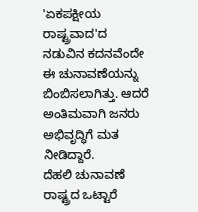'ಏಕಪಕ್ಷೀಯ ರಾಷ್ಟ್ರವಾದ'ದ ನಡುವಿನ ಕದನವೆಂದೇ ಈ ಚುನಾವಣೆಯನ್ನು ಬಿಂಬಿಸಲಾಗಿತ್ತು. ಆದರೆ ಅಂತಿಮವಾಗಿ ಜನರು ಅಭಿವೃದ್ಧಿಗೆ ಮತ ನೀಡಿದ್ದಾರೆ.
ದೆಹಲಿ ಚುನಾವಣೆ ರಾಷ್ಟ್ರದ ಒಟ್ಟಾರೆ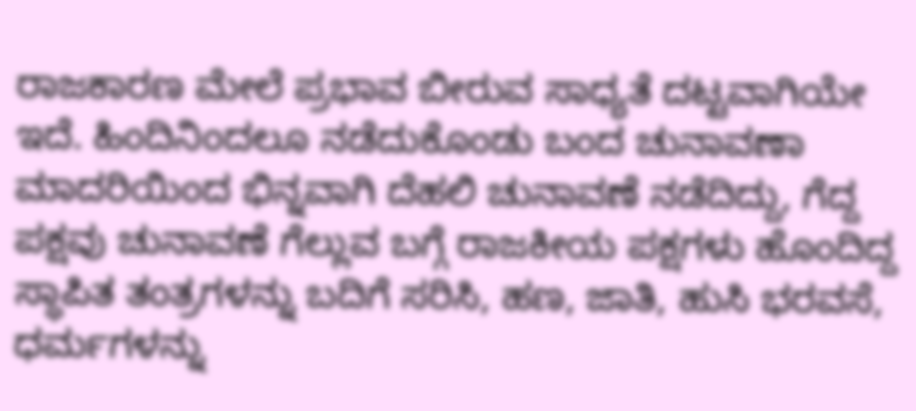ರಾಜಕಾರಣ ಮೇಲೆ ಪ್ರಭಾವ ಬೀರುವ ಸಾಧ್ಯತೆ ದಟ್ಟವಾಗಿಯೇ ಇದೆ. ಹಿಂದಿನಿಂದಲೂ ನಡೆದುಕೊಂಡು ಬಂದ ಚುನಾವಣಾ ಮಾದರಿಯಿಂದ ಭಿನ್ನವಾಗಿ ದೆಹಲಿ ಚುನಾವಣೆ ನಡೆದಿದ್ದು, ಗೆದ್ದ ಪಕ್ಷವು ಚುನಾವಣೆ ಗೆಲ್ಲುವ ಬಗ್ಗೆ ರಾಜಕೀಯ ಪಕ್ಷಗಳು ಹೊಂದಿದ್ದ ಸ್ಥಾಪಿತ ತಂತ್ರಗಳನ್ನು ಬದಿಗೆ ಸರಿಸಿ, ಹಣ, ಜಾತಿ, ಹುಸಿ ಭರವಸೆ, ಧರ್ಮಗಳನ್ನು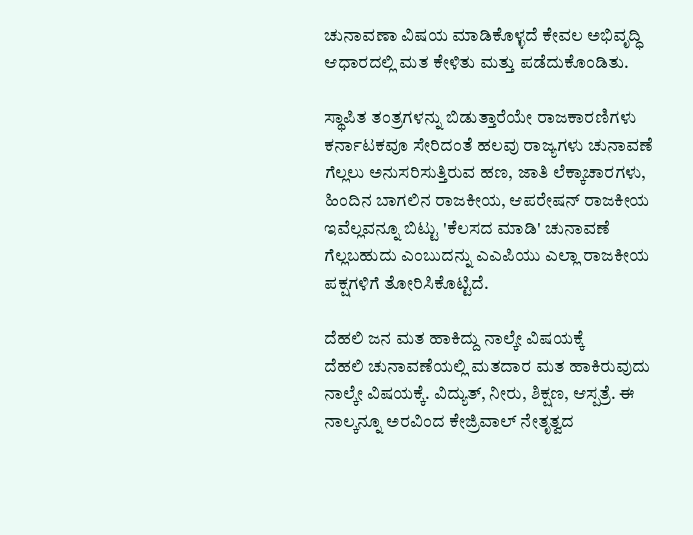ಚುನಾವಣಾ ವಿಷಯ ಮಾಡಿಕೊಳ್ಳದೆ ಕೇವಲ ಅಭಿವೃದ್ಧಿ ಆಧಾರದಲ್ಲಿ ಮತ ಕೇಳಿತು ಮತ್ತು ಪಡೆದುಕೊಂಡಿತು.

ಸ್ಥಾಪಿತ ತಂತ್ರಗಳನ್ನು ಬಿಡುತ್ತಾರೆಯೇ ರಾಜಕಾರಣಿಗಳು
ಕರ್ನಾಟಕವೂ ಸೇರಿದಂತೆ ಹಲವು ರಾಜ್ಯಗಳು ಚುನಾವಣೆ ಗೆಲ್ಲಲು ಅನುಸರಿಸುತ್ತಿರುವ ಹಣ, ಜಾತಿ ಲೆಕ್ಕಾಚಾರಗಳು, ಹಿಂದಿನ ಬಾಗಲಿನ ರಾಜಕೀಯ, ಆಪರೇಷನ್ ರಾಜಕೀಯ ಇವೆಲ್ಲವನ್ನೂ ಬಿಟ್ಟು 'ಕೆಲಸದ ಮಾಡಿ' ಚುನಾವಣೆ ಗೆಲ್ಲಬಹುದು ಎಂಬುದನ್ನು ಎಎಪಿಯು ಎಲ್ಲಾ ರಾಜಕೀಯ ಪಕ್ಷಗಳಿಗೆ ತೋರಿಸಿಕೊಟ್ಟಿದೆ.

ದೆಹಲಿ ಜನ ಮತ ಹಾಕಿದ್ದು ನಾಲ್ಕೇ ವಿಷಯಕ್ಕೆ
ದೆಹಲಿ ಚುನಾವಣೆಯಲ್ಲಿ ಮತದಾರ ಮತ ಹಾಕಿರುವುದು ನಾಲ್ಕೇ ವಿಷಯಕ್ಕೆ. ವಿದ್ಯುತ್, ನೀರು, ಶಿಕ್ಷಣ, ಆಸ್ಪತ್ರೆ. ಈ ನಾಲ್ಕನ್ನೂ ಅರವಿಂದ ಕೇಜ್ರಿವಾಲ್ ನೇತೃತ್ವದ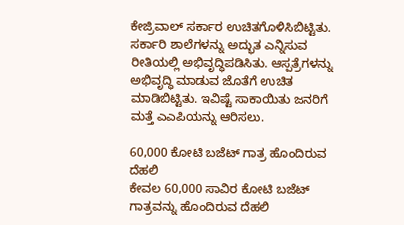ಕೇಜ್ರಿವಾಲ್ ಸರ್ಕಾರ ಉಚಿತಗೊಳಿಸಿಬಿಟ್ಟಿತು. ಸರ್ಕಾರಿ ಶಾಲೆಗಳನ್ನು ಅದ್ಭುತ ಎನ್ನಿಸುವ ರೀತಿಯಲ್ಲಿ ಅಭಿವೃದ್ಧಿಪಡಿಸಿತು. ಆಸ್ಪತ್ರೆಗಳನ್ನು ಅಭಿವೃದ್ಧಿ ಮಾಡುವ ಜೊತೆಗೆ ಉಚಿತ ಮಾಡಿಬಿಟ್ಟಿತು. ಇವಿಷ್ಟೆ ಸಾಕಾಯಿತು ಜನರಿಗೆ ಮತ್ತೆ ಎಎಪಿಯನ್ನು ಆರಿಸಲು.

60,000 ಕೋಟಿ ಬಜೆಟ್ ಗಾತ್ರ ಹೊಂದಿರುವ ದೆಹಲಿ
ಕೇವಲ 60,000 ಸಾವಿರ ಕೋಟಿ ಬಜೆಟ್ ಗಾತ್ರವನ್ನು ಹೊಂದಿರುವ ದೆಹಲಿ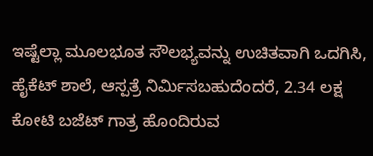ಇಷ್ಟೆಲ್ಲಾ ಮೂಲಭೂತ ಸೌಲಭ್ಯವನ್ನು ಉಚಿತವಾಗಿ ಒದಗಿಸಿ, ಹೈಕೆಟ್ ಶಾಲೆ, ಆಸ್ಪತ್ರೆ ನಿರ್ಮಿಸಬಹುದೆಂದರೆ, 2.34 ಲಕ್ಷ ಕೋಟಿ ಬಜೆಟ್ ಗಾತ್ರ ಹೊಂದಿರುವ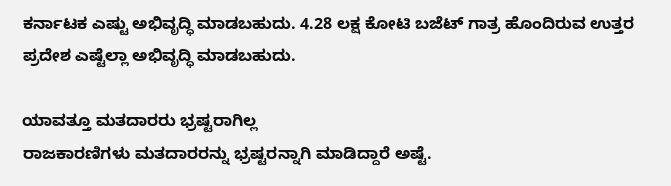ಕರ್ನಾಟಕ ಎಷ್ಟು ಅಭಿವೃದ್ಧಿ ಮಾಡಬಹುದು. 4.28 ಲಕ್ಷ ಕೋಟಿ ಬಜೆಟ್ ಗಾತ್ರ ಹೊಂದಿರುವ ಉತ್ತರ ಪ್ರದೇಶ ಎಷ್ಟೆಲ್ಲಾ ಅಭಿವೃದ್ಧಿ ಮಾಡಬಹುದು.

ಯಾವತ್ತೂ ಮತದಾರರು ಭ್ರಷ್ಟರಾಗಿಲ್ಲ
ರಾಜಕಾರಣಿಗಳು ಮತದಾರರನ್ನು ಭ್ರಷ್ಟರನ್ನಾಗಿ ಮಾಡಿದ್ದಾರೆ ಅಷ್ಟೆ.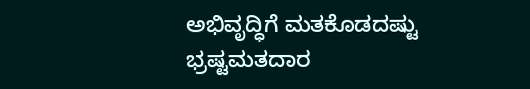ಅಭಿವೃದ್ಧಿಗೆ ಮತಕೊಡದಷ್ಟು ಭ್ರಷ್ಟಮತದಾರ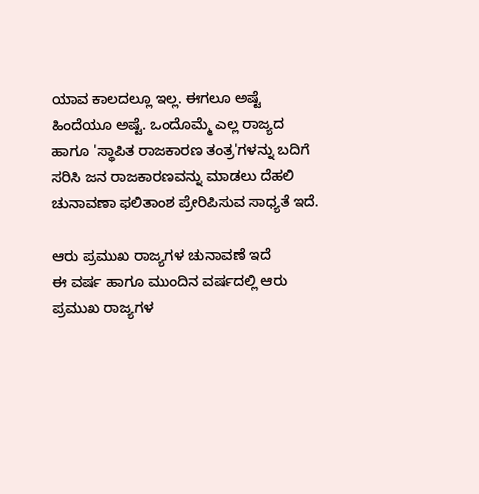ಯಾವ ಕಾಲದಲ್ಲೂ ಇಲ್ಲ. ಈಗಲೂ ಅಷ್ಟೆ ಹಿಂದೆಯೂ ಅಷ್ಟೆ. ಒಂದೊಮ್ಮೆ ಎಲ್ಲ ರಾಜ್ಯದ ಹಾಗೂ 'ಸ್ಥಾಪಿತ ರಾಜಕಾರಣ ತಂತ್ರ'ಗಳನ್ನು ಬದಿಗೆ ಸರಿಸಿ ಜನ ರಾಜಕಾರಣವನ್ನು ಮಾಡಲು ದೆಹಲಿ ಚುನಾವಣಾ ಫಲಿತಾಂಶ ಪ್ರೇರಿಪಿಸುವ ಸಾಧ್ಯತೆ ಇದೆ.

ಆರು ಪ್ರಮುಖ ರಾಜ್ಯಗಳ ಚುನಾವಣೆ ಇದೆ
ಈ ವರ್ಷ ಹಾಗೂ ಮುಂದಿನ ವರ್ಷದಲ್ಲಿ ಆರು ಪ್ರಮುಖ ರಾಜ್ಯಗಳ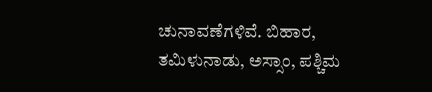ಚುನಾವಣೆಗಳಿವೆ. ಬಿಹಾರ, ತಮಿಳುನಾಡು, ಅಸ್ಸಾಂ, ಪಶ್ಚಿಮ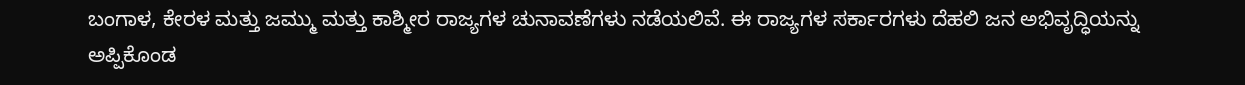ಬಂಗಾಳ, ಕೇರಳ ಮತ್ತು ಜಮ್ಮು ಮತ್ತು ಕಾಶ್ಮೀರ ರಾಜ್ಯಗಳ ಚುನಾವಣೆಗಳು ನಡೆಯಲಿವೆ. ಈ ರಾಜ್ಯಗಳ ಸರ್ಕಾರಗಳು ದೆಹಲಿ ಜನ ಅಭಿವೃದ್ಧಿಯನ್ನು ಅಪ್ಪಿಕೊಂಡ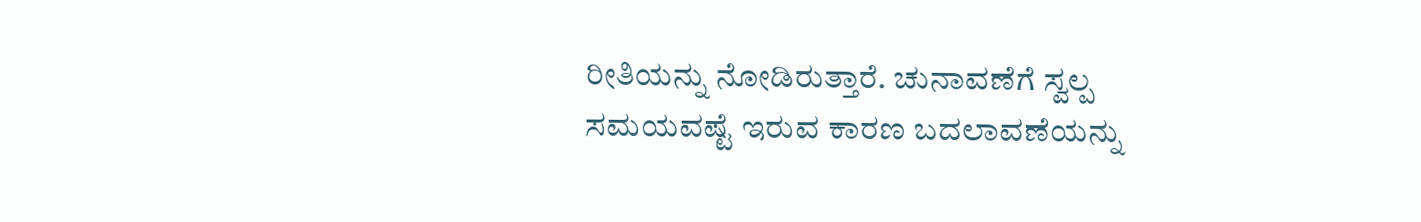ರೀತಿಯನ್ನು ನೋಡಿರುತ್ತಾರೆ. ಚುನಾವಣೆಗೆ ಸ್ವಲ್ಪ ಸಮಯವಷ್ಟೆ ಇರುವ ಕಾರಣ ಬದಲಾವಣೆಯನ್ನು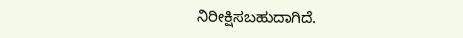ನಿರೀಕ್ಷಿಸಬಹುದಾಗಿದೆ.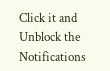Click it and Unblock the Notifications